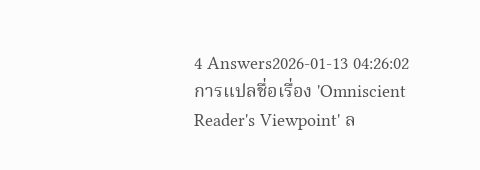4 Answers2026-01-13 04:26:02
การแปลชื่อเรื่อง 'Omniscient Reader's Viewpoint' ล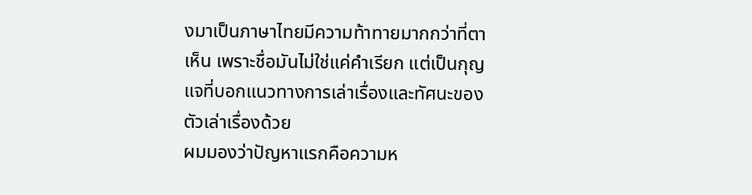งมาเป็นภาษาไทยมีความท้าทายมากกว่าที่ตาเห็น เพราะชื่อมันไม่ใช่แค่คำเรียก แต่เป็นกุญแจที่บอกแนวทางการเล่าเรื่องและทัศนะของตัวเล่าเรื่องด้วย
ผมมองว่าปัญหาแรกคือความห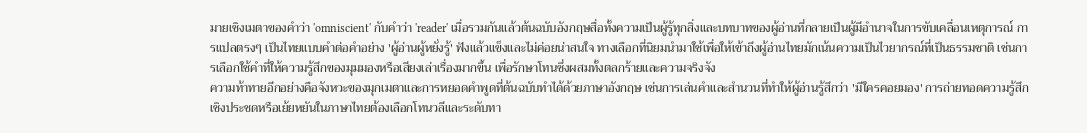มายเชิงเมตาของคำว่า 'omniscient' กับคำว่า 'reader' เมื่อรวมกันแล้วต้นฉบับอังกฤษสื่อทั้งความเป็นผู้รู้ทุกสิ่งและบทบาทของผู้อ่านที่กลายเป็นผู้มีอำนาจในการขับเคลื่อนเหตุการณ์ การแปลตรงๆ เป็นไทยแบบคำต่อคำอย่าง 'ผู้อ่านผู้หยั่งรู้' ฟังแล้วแข็งและไม่ค่อยน่าสนใจ ทางเลือกที่นิยมนำมาใช้เพื่อให้เข้าถึงผู้อ่านไทยมักเน้นความเป็นไวยากรณ์ที่เป็นธรรมชาติ เช่นการเลือกใช้คำที่ให้ความรู้สึกของมุมมองหรือเสียงเล่าเรื่องมากขึ้น เพื่อรักษาโทนซึ่งผสมทั้งตลกร้ายและความจริงจัง
ความท้าทายอีกอย่างคือจังหวะของมุกเมตาและการหยอดคำพูดที่ต้นฉบับทำได้ด้วยภาษาอังกฤษ เช่นการเล่นคำและสำนวนที่ทำให้ผู้อ่านรู้สึกว่า 'มีใครคอยมอง' การถ่ายทอดความรู้สึกเชิงประชดหรือเย้ยหยันในภาษาไทยต้องเลือกโทนวลีและระดับทา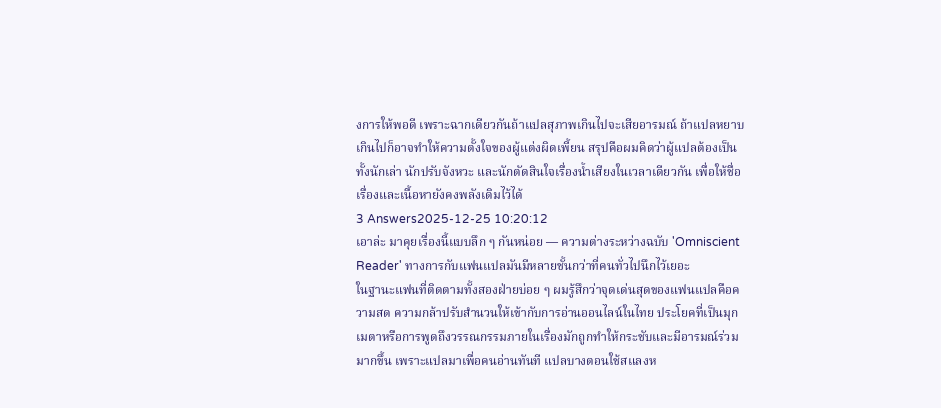งการให้พอดี เพราะฉากเดียวกันถ้าแปลสุภาพเกินไปจะเสียอารมณ์ ถ้าแปลหยาบเกินไปก็อาจทำให้ความตั้งใจของผู้แต่งผิดเพี้ยน สรุปคือผมคิดว่าผู้แปลต้องเป็นทั้งนักเล่า นักปรับจังหวะ และนักตัดสินใจเรื่องน้ำเสียงในเวลาเดียวกัน เพื่อให้ชื่อเรื่องและเนื้อหายังคงพลังเดิมไว้ได้
3 Answers2025-12-25 10:20:12
เอาล่ะ มาคุยเรื่องนี้แบบลึก ๆ กันหน่อย — ความต่างระหว่างฉบับ 'Omniscient Reader' ทางการกับแฟนแปลมันมีหลายชั้นกว่าที่คนทั่วไปนึกไว้เยอะ
ในฐานะแฟนที่ติดตามทั้งสองฝ่ายบ่อย ๆ ผมรู้สึกว่าจุดเด่นสุดของแฟนแปลคือความสด ความกล้าปรับสำนวนให้เข้ากับการอ่านออนไลน์ในไทย ประโยคที่เป็นมุกเมตาหรือการพูดถึงวรรณกรรมภายในเรื่องมักถูกทำให้กระชับและมีอารมณ์ร่วมมากขึ้น เพราะแปลมาเพื่อคนอ่านทันที แปลบางตอนใช้สแลงห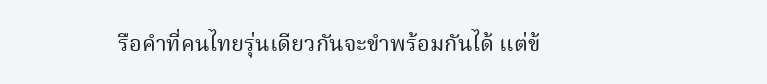รือคำที่คนไทยรุ่นเดียวกันจะขำพร้อมกันได้ แต่ข้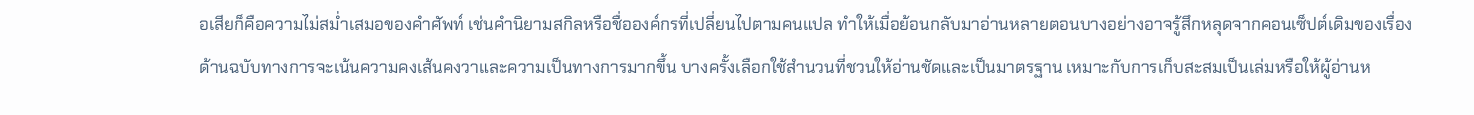อเสียก็คือความไม่สม่ำเสมอของคำศัพท์ เช่นคำนิยามสกิลหรือชื่อองค์กรที่เปลี่ยนไปตามคนแปล ทำให้เมื่อย้อนกลับมาอ่านหลายตอนบางอย่างอาจรู้สึกหลุดจากคอนเซ็ปต์เดิมของเรื่อง
ด้านฉบับทางการจะเน้นความคงเส้นคงวาและความเป็นทางการมากขึ้น บางครั้งเลือกใช้สำนวนที่ชวนให้อ่านชัดและเป็นมาตรฐาน เหมาะกับการเก็บสะสมเป็นเล่มหรือให้ผู้อ่านห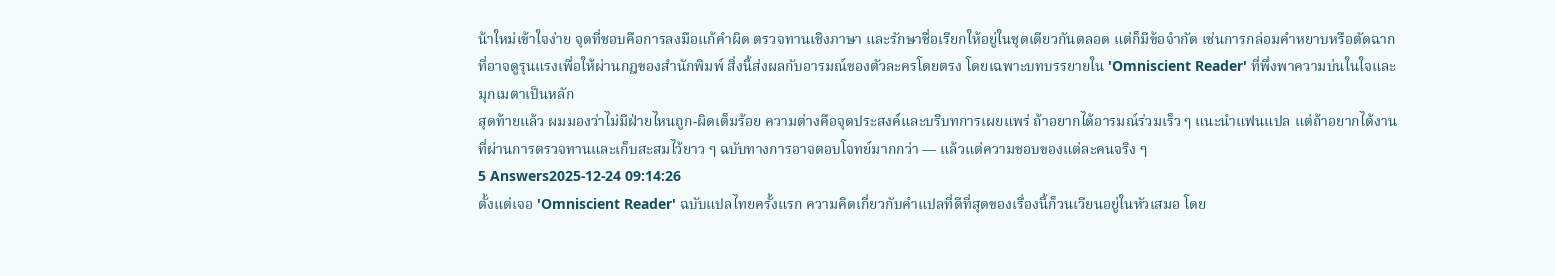น้าใหม่เข้าใจง่าย จุดที่ชอบคือการลงมือแก้คำผิด ตรวจทานเชิงภาษา และรักษาชื่อเรียกให้อยู่ในชุดเดียวกันตลอด แต่ก็มีข้อจำกัด เช่นการกล่อมคำหยาบหรือตัดฉากที่อาจดูรุนแรงเพื่อให้ผ่านกฎของสำนักพิมพ์ สิ่งนี้ส่งผลกับอารมณ์ของตัวละครโดยตรง โดยเฉพาะบทบรรยายใน 'Omniscient Reader' ที่พึ่งพาความบ่นในใจและมุกเมตาเป็นหลัก
สุดท้ายแล้ว ผมมองว่าไม่มีฝ่ายไหนถูก-ผิดเต็มร้อย ความต่างคือจุดประสงค์และบริบทการเผยแพร่ ถ้าอยากได้อารมณ์ร่วมเร็ว ๆ แนะนำแฟนแปล แต่ถ้าอยากได้งานที่ผ่านการตรวจทานและเก็บสะสมไว้ยาว ๆ ฉบับทางการอาจตอบโจทย์มากกว่า — แล้วแต่ความชอบของแต่ละคนจริง ๆ
5 Answers2025-12-24 09:14:26
ตั้งแต่เจอ 'Omniscient Reader' ฉบับแปลไทยครั้งแรก ความคิดเกี่ยวกับคำแปลที่ดีที่สุดของเรื่องนี้ก็วนเวียนอยู่ในหัวเสมอ โดย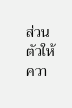ส่วนตัวให้ควา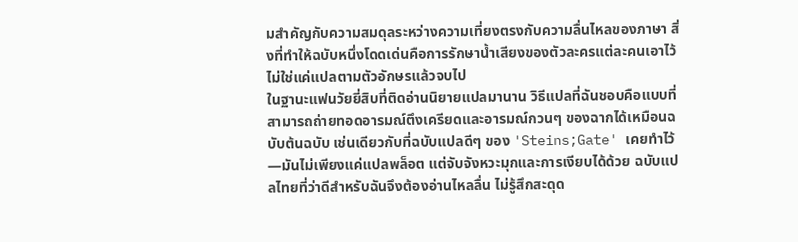มสำคัญกับความสมดุลระหว่างความเที่ยงตรงกับความลื่นไหลของภาษา สิ่งที่ทำให้ฉบับหนึ่งโดดเด่นคือการรักษาน้ำเสียงของตัวละครแต่ละคนเอาไว้ ไม่ใช่แค่แปลตามตัวอักษรแล้วจบไป
ในฐานะแฟนวัยยี่สิบที่ติดอ่านนิยายแปลมานาน วิธีแปลที่ฉันชอบคือแบบที่สามารถถ่ายทอดอารมณ์ตึงเครียดและอารมณ์กวนๆ ของฉากได้เหมือนฉบับต้นฉบับ เช่นเดียวกับที่ฉบับแปลดีๆ ของ 'Steins;Gate' เคยทำไว้—มันไม่เพียงแค่แปลพล็อต แต่จับจังหวะมุกและการเงียบได้ด้วย ฉบับแปลไทยที่ว่าดีสำหรับฉันจึงต้องอ่านไหลลื่น ไม่รู้สึกสะดุด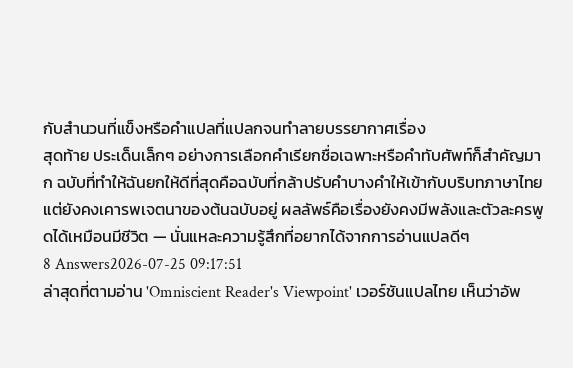กับสำนวนที่แข็งหรือคำแปลที่แปลกจนทำลายบรรยากาศเรื่อง
สุดท้าย ประเด็นเล็กๆ อย่างการเลือกคำเรียกชื่อเฉพาะหรือคำทับศัพท์ก็สำคัญมาก ฉบับที่ทำให้ฉันยกให้ดีที่สุดคือฉบับที่กล้าปรับคำบางคำให้เข้ากับบริบทภาษาไทย แต่ยังคงเคารพเจตนาของต้นฉบับอยู่ ผลลัพธ์คือเรื่องยังคงมีพลังและตัวละครพูดได้เหมือนมีชีวิต — นั่นแหละความรู้สึกที่อยากได้จากการอ่านแปลดีๆ
8 Answers2026-07-25 09:17:51
ล่าสุดที่ตามอ่าน 'Omniscient Reader's Viewpoint' เวอร์ชันแปลไทย เห็นว่าอัพ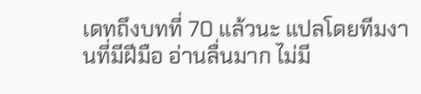เดทถึงบทที่ 70 แล้วนะ แปลโดยทีมงานที่มีฝีมือ อ่านลื่นมาก ไม่มี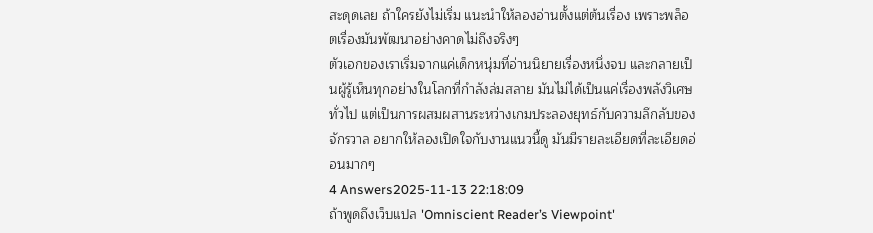สะดุดเลย ถ้าใครยังไม่เริ่ม แนะนำให้ลองอ่านตั้งแต่ต้นเรื่อง เพราะพล็อตเรื่องมันพัฒนาอย่างคาดไม่ถึงจริงๆ
ตัวเอกของเราเริ่มจากแค่เด็กหนุ่มที่อ่านนิยายเรื่องหนึ่งจบ และกลายเป็นผู้รู้เห็นทุกอย่างในโลกที่กำลังล่มสลาย มันไม่ได้เป็นแค่เรื่องพลังวิเศษทั่วไป แต่เป็นการผสมผสานระหว่างเกมประลองยุทธ์กับความลึกลับของจักรวาล อยากให้ลองเปิดใจกับงานแนวนี้ดู มันมีรายละเอียดที่ละเอียดอ่อนมากๆ
4 Answers2025-11-13 22:18:09
ถ้าพูดถึงเว็บแปล 'Omniscient Reader’s Viewpoint'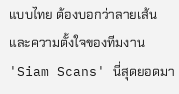แบบไทย ต้องบอกว่าลายเส้นและความตั้งใจของทีมงาน 'Siam Scans' นี่สุดยอดมา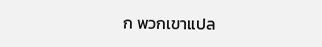ก พวกเขาแปล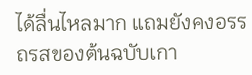ได้ลื่นไหลมาก แถมยังคงอรรถรสของต้นฉบับเกา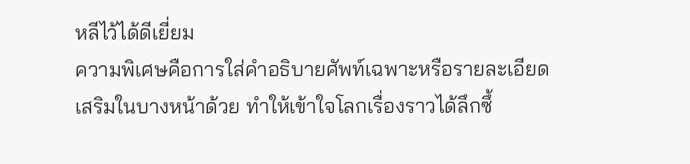หลีไว้ได้ดีเยี่ยม
ความพิเศษคือการใส่คำอธิบายศัพท์เฉพาะหรือรายละเอียดเสริมในบางหน้าด้วย ทำให้เข้าใจโลกเรื่องราวได้ลึกซึ้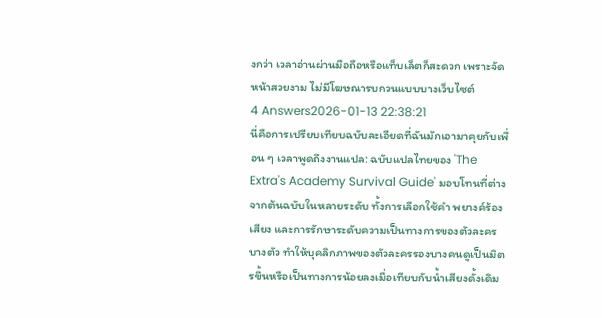งกว่า เวลาอ่านผ่านมือถือหรือแท็บเล็ตก็สะดวก เพราะจัดหน้าสวยงาม ไม่มีโฆษณารบกวนแบบบางเว็บไซต์
4 Answers2026-01-13 22:38:21
นี่คือการเปรียบเทียบฉบับละเอียดที่ฉันมักเอามาคุยกับเพื่อน ๆ เวลาพูดถึงงานแปล: ฉบับแปลไทยของ 'The Extra's Academy Survival Guide' มอบโทนที่ต่างจากต้นฉบับในหลายระดับ ทั้งการเลือกใช้คำ พยางค์ร้องเสียง และการรักษาระดับความเป็นทางการของตัวละครบางตัว ทำให้บุคลิกภาพของตัวละครรองบางคนดูเป็นมิตรขึ้นหรือเป็นทางการน้อยลงเมื่อเทียบกับน้ำเสียงดั้งเดิม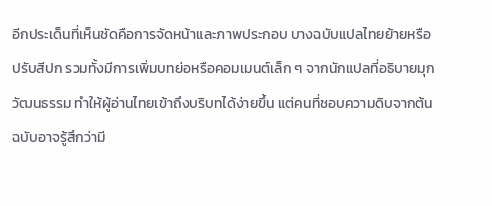อีกประเด็นที่เห็นชัดคือการจัดหน้าและภาพประกอบ บางฉบับแปลไทยย้ายหรือปรับสีปก รวมทั้งมีการเพิ่มบทย่อหรือคอมเมนต์เล็ก ๆ จากนักแปลที่อธิบายมุกวัฒนธรรม ทำให้ผู้อ่านไทยเข้าถึงบริบทได้ง่ายขึ้น แต่คนที่ชอบความดิบจากต้นฉบับอาจรู้สึกว่ามี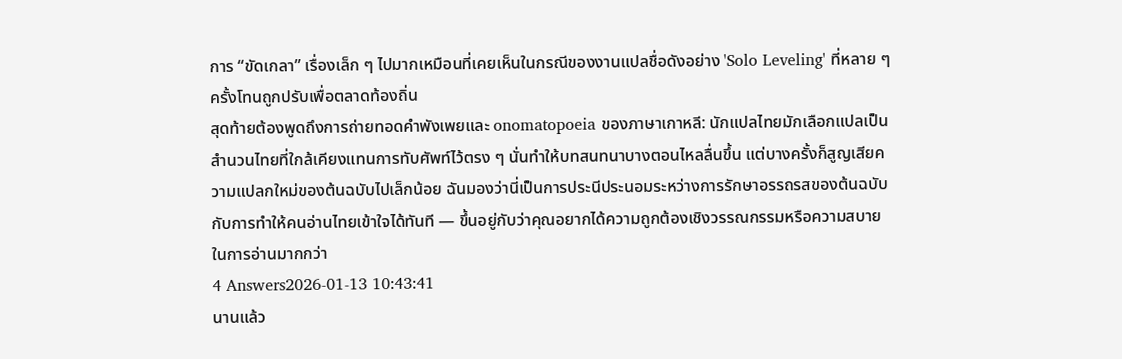การ “ขัดเกลา” เรื่องเล็ก ๆ ไปมากเหมือนที่เคยเห็นในกรณีของงานแปลชื่อดังอย่าง 'Solo Leveling' ที่หลาย ๆ ครั้งโทนถูกปรับเพื่อตลาดท้องถิ่น
สุดท้ายต้องพูดถึงการถ่ายทอดคำพังเพยและ onomatopoeia ของภาษาเกาหลี: นักแปลไทยมักเลือกแปลเป็นสำนวนไทยที่ใกล้เคียงแทนการทับศัพท์ไว้ตรง ๆ นั่นทำให้บทสนทนาบางตอนไหลลื่นขึ้น แต่บางครั้งก็สูญเสียความแปลกใหม่ของต้นฉบับไปเล็กน้อย ฉันมองว่านี่เป็นการประนีประนอมระหว่างการรักษาอรรถรสของต้นฉบับกับการทำให้คนอ่านไทยเข้าใจได้ทันที — ขึ้นอยู่กับว่าคุณอยากได้ความถูกต้องเชิงวรรณกรรมหรือความสบายในการอ่านมากกว่า
4 Answers2026-01-13 10:43:41
นานแล้ว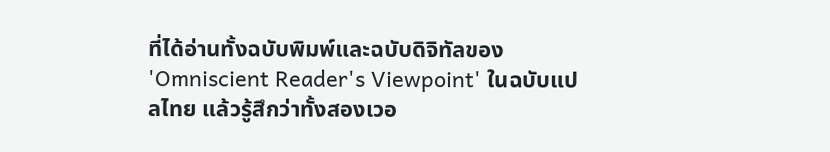ที่ได้อ่านทั้งฉบับพิมพ์และฉบับดิจิทัลของ 'Omniscient Reader's Viewpoint' ในฉบับแปลไทย แล้วรู้สึกว่าทั้งสองเวอ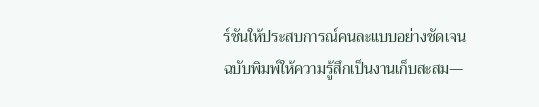ร์ชันให้ประสบการณ์คนละแบบอย่างชัดเจน
ฉบับพิมพ์ให้ความรู้สึกเป็นงานเก็บสะสม—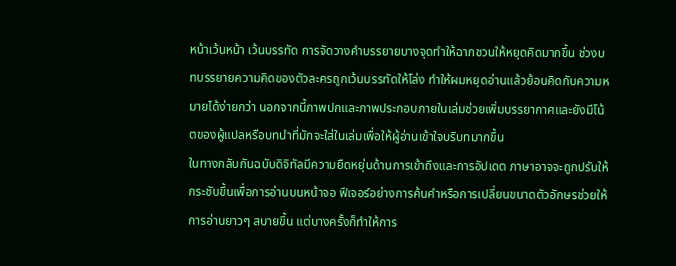หน้าเว้นหน้า เว้นบรรทัด การจัดวางคำบรรยายบางจุดทำให้ฉากชวนให้หยุดคิดมากขึ้น ช่วงบทบรรยายความคิดของตัวละครถูกเว้นบรรทัดให้โล่ง ทำให้ผมหยุดอ่านแล้วย้อนคิดกับความหมายได้ง่ายกว่า นอกจากนี้ภาพปกและภาพประกอบภายในเล่มช่วยเพิ่มบรรยากาศและยังมีโน้ตของผู้แปลหรือบทนำที่มักจะใส่ในเล่มเพื่อให้ผู้อ่านเข้าใจบริบทมากขึ้น
ในทางกลับกันฉบับดิจิทัลมีความยืดหยุ่นด้านการเข้าถึงและการอัปเดต ภาษาอาจจะถูกปรับให้กระชับขึ้นเพื่อการอ่านบนหน้าจอ ฟีเจอร์อย่างการค้นคำหรือการเปลี่ยนขนาดตัวอักษรช่วยให้การอ่านยาวๆ สบายขึ้น แต่บางครั้งก็ทำให้การ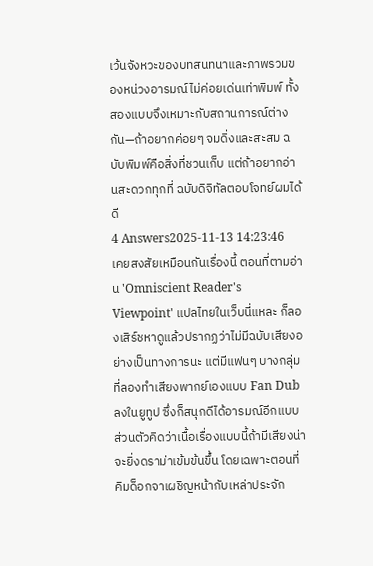เว้นจังหวะของบทสนทนาและภาพรวมของหน่วงอารมณ์ไม่ค่อยเด่นเท่าพิมพ์ ทั้งสองแบบจึงเหมาะกับสถานการณ์ต่างกัน—ถ้าอยากค่อยๆ จมดิ่งและสะสม ฉบับพิมพ์คือสิ่งที่ชวนเก็บ แต่ถ้าอยากอ่านสะดวกทุกที่ ฉบับดิจิทัลตอบโจทย์ผมได้ดี
4 Answers2025-11-13 14:23:46
เคยสงสัยเหมือนกันเรื่องนี้ ตอนที่ตามอ่าน 'Omniscient Reader's Viewpoint' แปลไทยในเว็บนี่แหละ ก็ลองเสิร์ชหาดูแล้วปรากฏว่าไม่มีฉบับเสียงอย่างเป็นทางการนะ แต่มีแฟนๆ บางกลุ่มที่ลองทำเสียงพากย์เองแบบ Fan Dub ลงในยูทูป ซึ่งก็สนุกดีได้อารมณ์อีกแบบ
ส่วนตัวคิดว่าเนื้อเรื่องแบบนี้ถ้ามีเสียงน่าจะยิ่งดราม่าเข้มข้นขึ้น โดยเฉพาะตอนที่คิมด็อกจาเผชิญหน้ากับเหล่าประจัก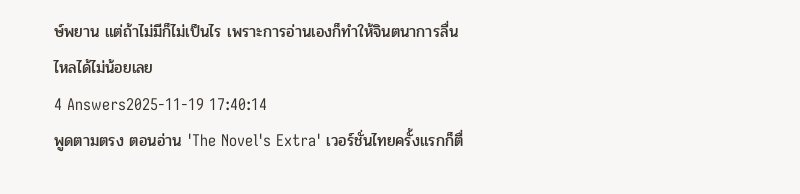ษ์พยาน แต่ถ้าไม่มีก็ไม่เป็นไร เพราะการอ่านเองก็ทำให้จินตนาการลื่นไหลได้ไม่น้อยเลย
4 Answers2025-11-19 17:40:14
พูดตามตรง ตอนอ่าน 'The Novel's Extra' เวอร์ชั่นไทยครั้งแรกก็ตื่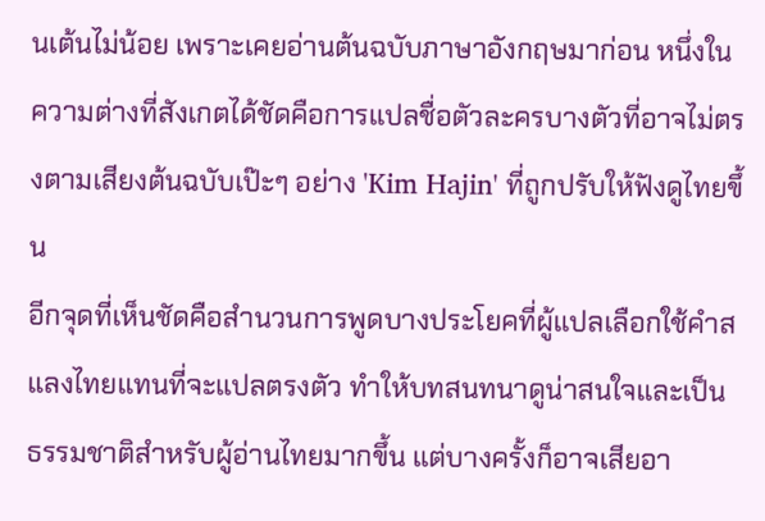นเต้นไม่น้อย เพราะเคยอ่านต้นฉบับภาษาอังกฤษมาก่อน หนึ่งในความต่างที่สังเกตได้ชัดคือการแปลชื่อตัวละครบางตัวที่อาจไม่ตรงตามเสียงต้นฉบับเป๊ะๆ อย่าง 'Kim Hajin' ที่ถูกปรับให้ฟังดูไทยขึ้น
อีกจุดที่เห็นชัดคือสำนวนการพูดบางประโยคที่ผู้แปลเลือกใช้คำสแลงไทยแทนที่จะแปลตรงตัว ทำให้บทสนทนาดูน่าสนใจและเป็นธรรมชาติสำหรับผู้อ่านไทยมากขึ้น แต่บางครั้งก็อาจเสียอา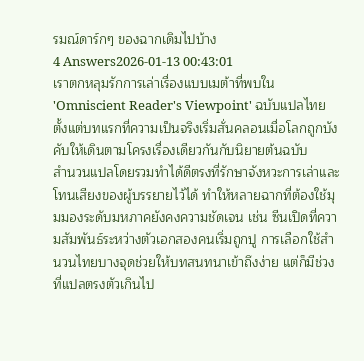รมณ์ดาร์กๆ ของฉากเดิมไปบ้าง
4 Answers2026-01-13 00:43:01
เราตกหลุมรักการเล่าเรื่องแบบเมต้าที่พบใน 'Omniscient Reader's Viewpoint' ฉบับแปลไทยตั้งแต่บทแรกที่ความเป็นจริงเริ่มสั่นคลอนเมื่อโลกถูกบังคับให้เดินตามโครงเรื่องเดียวกันกับนิยายต้นฉบับ
สำนวนแปลโดยรวมทำได้ดีตรงที่รักษาจังหวะการเล่าและโทนเสียงของผู้บรรยายไว้ได้ ทำให้หลายฉากที่ต้องใช้มุมมองระดับมหภาคยังคงความชัดเจน เช่น ซีนเปิดที่ความสัมพันธ์ระหว่างตัวเอกสองคนเริ่มถูกปู การเลือกใช้สำนวนไทยบางจุดช่วยให้บทสนทนาเข้าถึงง่าย แต่ก็มีช่วงที่แปลตรงตัวเกินไป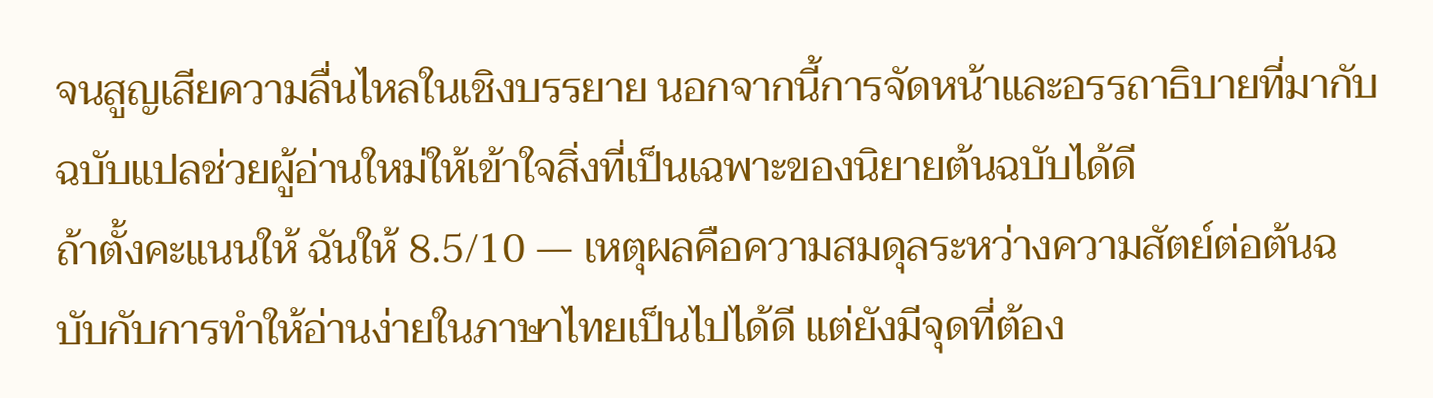จนสูญเสียความลื่นไหลในเชิงบรรยาย นอกจากนี้การจัดหน้าและอรรถาธิบายที่มากับฉบับแปลช่วยผู้อ่านใหม่ให้เข้าใจสิ่งที่เป็นเฉพาะของนิยายต้นฉบับได้ดี
ถ้าตั้งคะแนนให้ ฉันให้ 8.5/10 — เหตุผลคือความสมดุลระหว่างความสัตย์ต่อต้นฉบับกับการทำให้อ่านง่ายในภาษาไทยเป็นไปได้ดี แต่ยังมีจุดที่ต้อง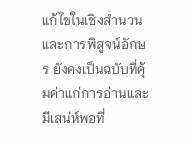แก้ไขในเชิงสำนวนและการพิสูจน์อักษร ยังคงเป็นฉบับที่คุ้มค่าแก่การอ่านและมีเสน่ห์พอที่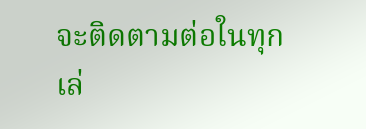จะติดตามต่อในทุกเล่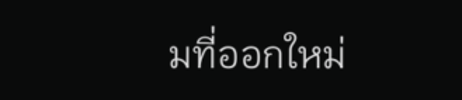มที่ออกใหม่